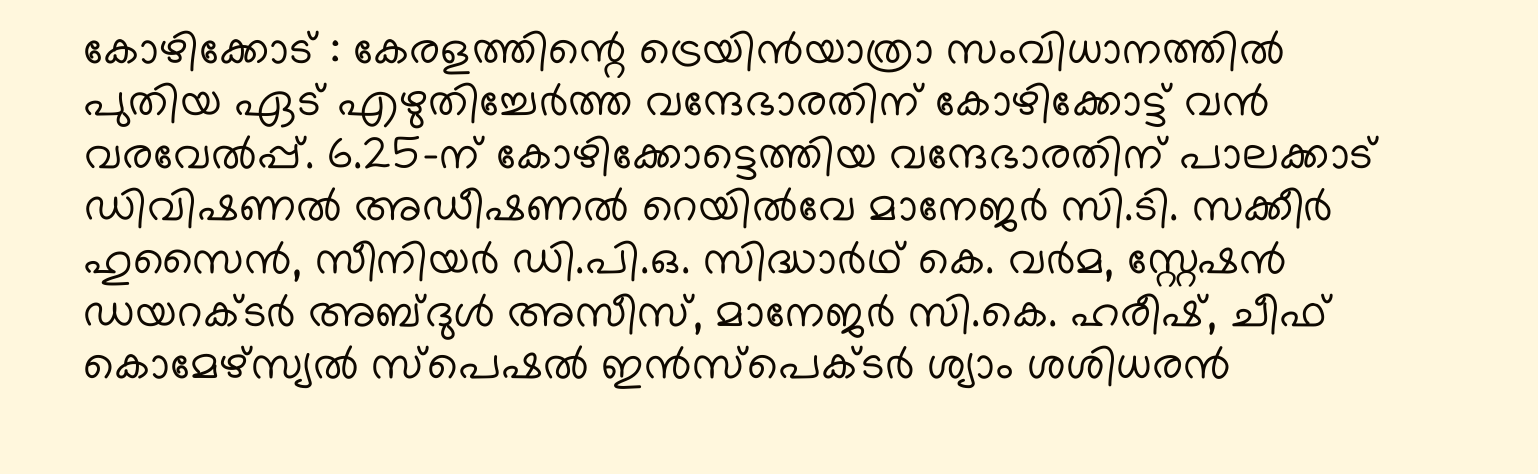കോഴിക്കോട് : കേരളത്തിന്റെ ട്രെയിൻയാത്രാ സംവിധാനത്തിൽ പുതിയ ഏട് എഴുതിച്ചേർത്ത വന്ദേഭാരതിന് കോഴിക്കോട്ട് വൻ വരവേൽപ്പ്. 6.25-ന് കോഴിക്കോട്ടെത്തിയ വന്ദേഭാരതിന് പാലക്കാട് ഡിവിഷണൽ അഡീഷണൽ റെയിൽവേ മാനേജർ സി.ടി. സക്കീർ ഹുസൈൻ, സീനിയർ ഡി.പി.ഒ. സിദ്ധാർഥ് കെ. വർമ, സ്റ്റേഷൻ ഡയറക്ടർ അബ്ദുൾ അസീസ്, മാനേജർ സി.കെ. ഹരീഷ്, ചീഫ് കൊമേഴ്സ്യൽ സ്പെഷൽ ഇൻസ്പെക്ടർ ശ്യാം ശശിധരൻ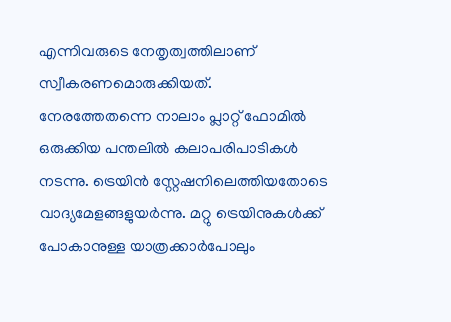എന്നിവരുടെ നേതൃത്വത്തിലാണ് സ്വീകരണമൊരുക്കിയത്.
നേരത്തേതന്നെ നാലാം പ്ലാറ്റ് ഫോമിൽ ഒരുക്കിയ പന്തലിൽ കലാപരിപാടികൾ നടന്നു. ട്രെയിൻ സ്റ്റേഷനിലെത്തിയതോടെ വാദ്യമേളങ്ങളുയർന്നു. മറ്റു ട്രെയിനുകൾക്ക് പോകാനുള്ള യാത്രക്കാർപോലും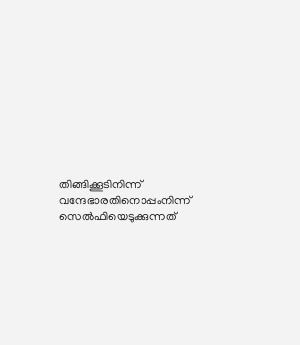തിങ്ങിക്കൂടിനിന്ന് വന്ദേഭാരതിനൊപ്പംനിന്ന് സെൽഫിയെടുക്കുന്നത്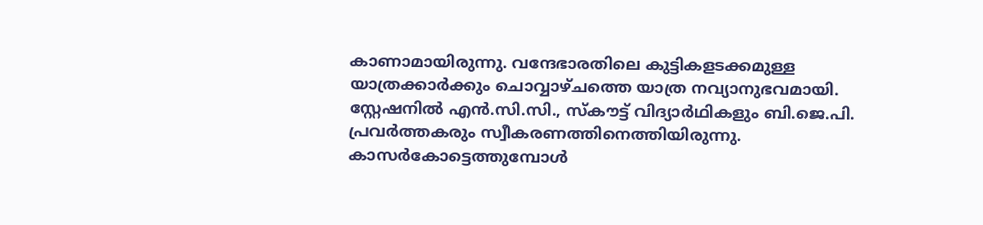കാണാമായിരുന്നു. വന്ദേഭാരതിലെ കുട്ടികളടക്കമുള്ള യാത്രക്കാർക്കും ചൊവ്വാഴ്ചത്തെ യാത്ര നവ്യാനുഭവമായി.
സ്റ്റേഷനിൽ എൻ.സി.സി., സ്കൗട്ട് വിദ്യാർഥികളും ബി.ജെ.പി. പ്രവർത്തകരും സ്വീകരണത്തിനെത്തിയിരുന്നു. കാസർകോട്ടെത്തുമ്പോൾ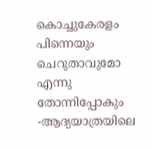കൊച്ചുകേരളം പിന്നെയും ചെറുതാവുമോ എന്നു തോന്നിപ്പോകും -ആദ്യയാത്രയിലെ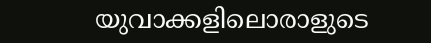യുവാക്കളിലൊരാളുടെ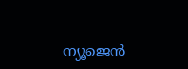ന്യൂജെൻ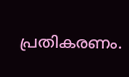പ്രതികരണം.